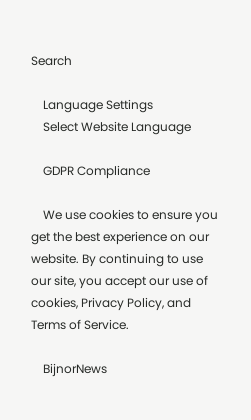Search

    Language Settings
    Select Website Language

    GDPR Compliance

    We use cookies to ensure you get the best experience on our website. By continuing to use our site, you accept our use of cookies, Privacy Policy, and Terms of Service.

    BijnorNews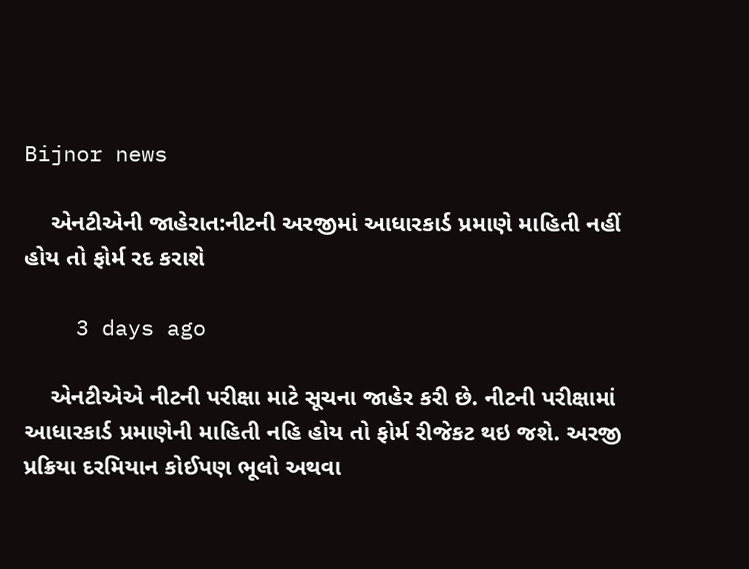Bijnor news

    એનટીએની જાહેરાત:નીટની અરજીમાં આધારકાર્ડ પ્રમાણે માહિતી નહીં હોય તો ફોર્મ રદ કરાશે

    3 days ago

    એનટીએએ નીટની પરીક્ષા માટે સૂચના જાહેર કરી છે. નીટની પરીક્ષામાં આધારકાર્ડ પ્રમાણેની માહિતી નહિ હોય તો ફોર્મ રીજેકટ થઇ જશે. અરજી પ્રક્રિયા દરમિયાન કોઈપણ ભૂલો અથવા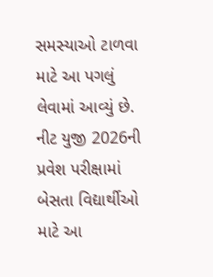સમસ્યાઓ ટાળવા માટે આ પગલું લેવામાં આવ્યું છે. નીટ યુજી 2026ની પ્રવેશ પરીક્ષામાં બેસતા વિદ્યાર્થીઓ માટે આ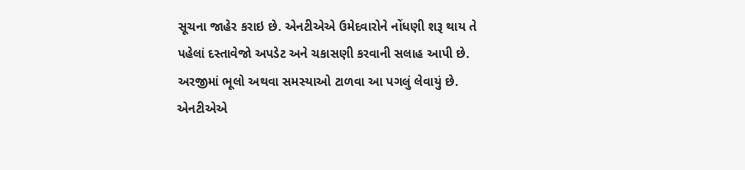સૂચના જાહેર કરાઇ છે. એનટીએએ ઉમેદવારોને નોંધણી શરૂ થાય તે પહેલાં દસ્તાવેજો અપડેટ અને ચકાસણી કરવાની સલાહ આપી છે. અરજીમાં ભૂલો અથવા સમસ્યાઓ ટાળવા આ પગલું લેવાયું છે. એનટીએએ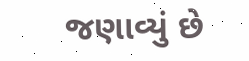જણાવ્યું છે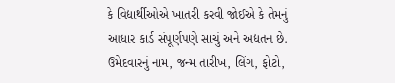કે વિદ્યાર્થીઓએ ખાતરી કરવી જોઈએ કે તેમનું આધાર કાર્ડ સંપૂર્ણપણે સાચું અને અદ્યતન છે. ઉમેદવારનું નામ, જન્મ તારીખ, લિંગ, ફોટો,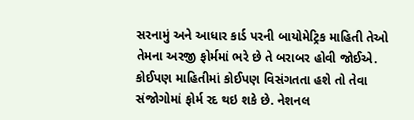સરનામું અને આધાર કાર્ડ પરની બાયોમેટ્રિક માહિતી તેઓ તેમના અરજી ફોર્મમાં ભરે છે તે બરાબર હોવી જોઈએ. કોઈપણ માહિતીમાં કોઈપણ વિસંગતતા હશે તો તેવા સંજોગોમાં ફોર્મ રદ થઇ શકે છે. નેશનલ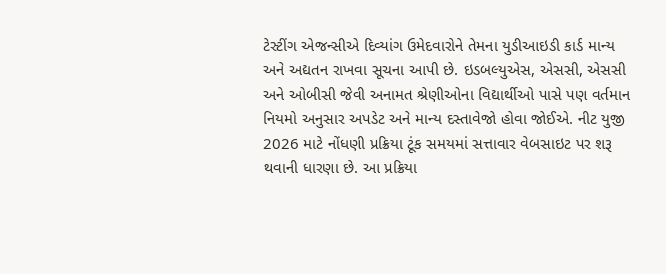ટેસ્ટીંગ એજન્સીએ દિવ્યાંગ ઉમેદવારોને તેમના યુડીઆઇડી કાર્ડ માન્ય અને અદ્યતન રાખવા સૂચના આપી છે. ઇડબલ્યુએસ, એસસી, એસસી અને ઓબીસી જેવી અનામત શ્રેણીઓના વિદ્યાર્થીઓ પાસે પણ વર્તમાન નિયમો અનુસાર અપડેટ અને માન્ય દસ્તાવેજો હોવા જોઈએ. નીટ યુજી 2026 માટે નોંધણી પ્રક્રિયા ટૂંક સમયમાં સત્તાવાર વેબસાઇટ પર શરૂ થવાની ધારણા છે. આ પ્રક્રિયા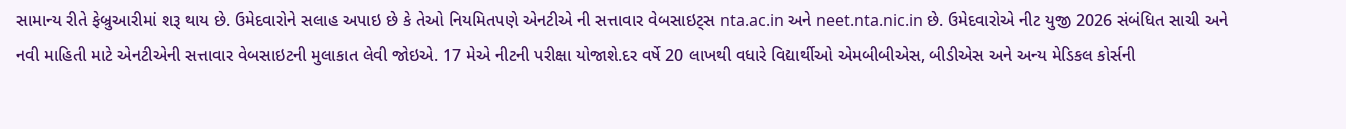સામાન્ય રીતે ફેબ્રુઆરીમાં શરૂ થાય છે. ઉમેદવારોને સલાહ અપાઇ છે કે તેઓ નિયમિતપણે એનટીએ ની સત્તાવાર વેબસાઇટ્સ nta.ac.in અને neet.nta.nic.in છે. ઉમેદવારોએ નીટ યુજી 2026 સંબંધિત સાચી અને નવી માહિતી માટે એનટીએની સત્તાવાર વેબસાઇટની મુલાકાત લેવી જોઇએ. 17 મેએ નીટની પરીક્ષા યોજાશે.દર વર્ષે 20 લાખથી વધારે વિદ્યાર્થીઓ એમબીબીએસ, બીડીએસ અને અન્ય મેડિકલ કોર્સની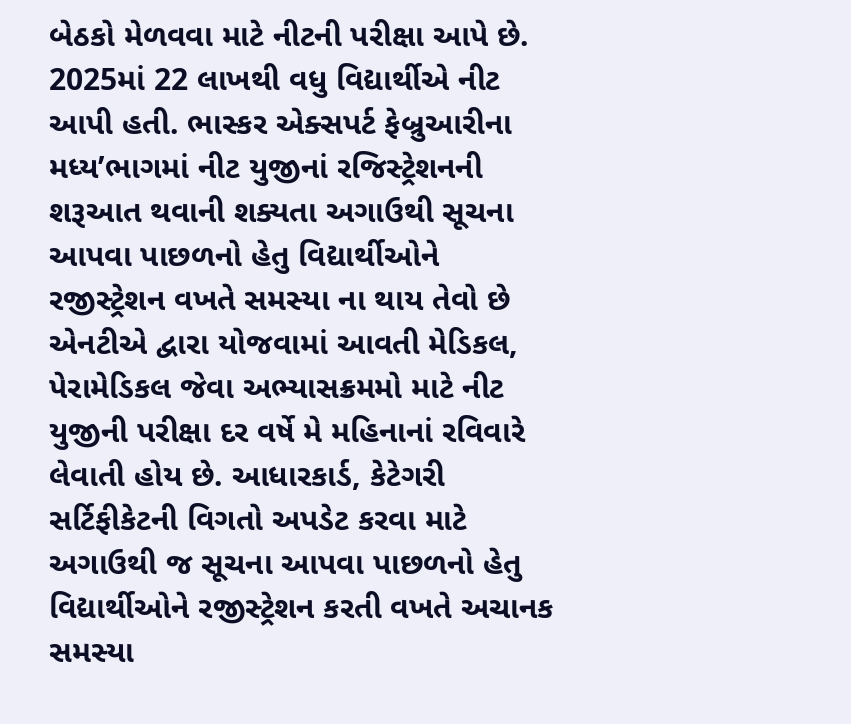બેઠકો મેળવવા માટે નીટની પરીક્ષા આપે છે. 2025માં 22 લાખથી વધુ વિદ્યાર્થીએ નીટ આપી હતી. ભાસ્કર એક્સપર્ટ ફેબ્રુઆરીના મધ્ય’ભાગમાં નીટ યુજીનાં રજિસ્ટ્રેશનની શરૂઆત થવાની શક્યતા અગાઉથી સૂચના આપવા પાછળનો હેતુ વિદ્યાર્થીઓને રજીસ્ટ્રેશન વખતે સમસ્યા ના થાય તેવો છે એનટીએ દ્વારા યોજવામાં આવતી મેડિકલ, પેરામેડિકલ જેવા અભ્યાસક્રમમો માટે નીટ યુજીની પરીક્ષા દર વર્ષે મે મહિનાનાં રવિવારે લેવાતી હોય છે. આધારકાર્ડ, કેટેગરી સર્ટિફીકેટની વિગતો અપડેટ કરવા માટે અગાઉથી જ સૂચના આપવા પાછળનો હેતુ વિદ્યાર્થીઓને રજીસ્ટ્રેશન કરતી વખતે અચાનક સમસ્યા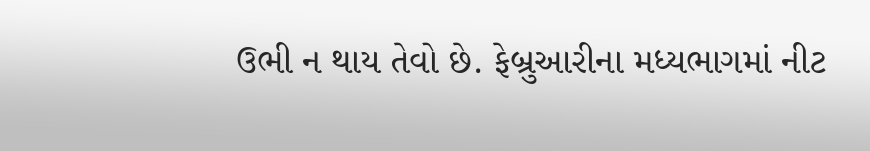ઉભી ન થાય તેવો છે. ફેબ્રુઆરીના મધ્યભાગમાં નીટ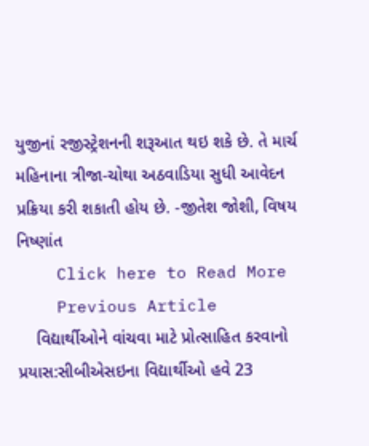યુજીનાં રજીસ્ટ્રેશનની શરૂઆત થઇ શકે છે. તે માર્ચ મહિનાના ત્રીજા-ચોથા અઠવાડિયા સુધી આવેદન પ્રક્રિયા કરી શકાતી હોય છે. -જીતેશ જોશી, વિષય નિષ્ણાંત
    Click here to Read More
    Previous Article
    વિદ્યાર્થીઓને વાંચવા માટે પ્રોત્સાહિત કરવાનો પ્રયાસ:સીબીએસઇના વિદ્યાર્થીઓ હવે 23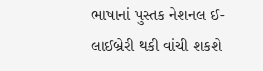ભાષાનાં પુસ્તક નેશનલ ઈ-લાઈબ્રેરી થકી વાંચી શકશે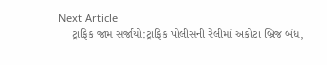Next Article
    ટ્રાફિક જામ સર્જાયો:ટ્રાફિક પોલીસની રેલીમાં અકોટા બ્રિજ બંધ,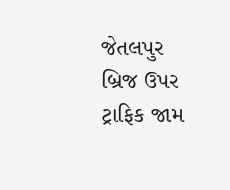જેતલપુર બ્રિજ ઉપર ટ્રાફિક જામ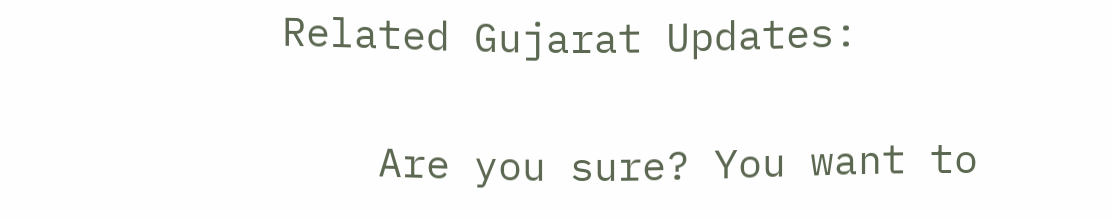Related Gujarat Updates:

    Are you sure? You want to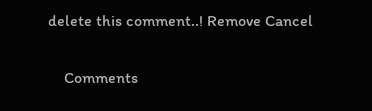delete this comment..! Remove Cancel

    Comments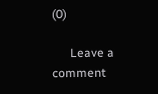(0)

      Leave a comment